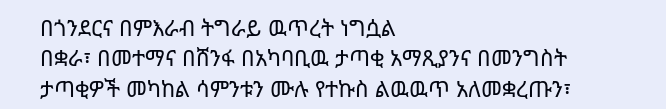በጎንደርና በምእራብ ትግራይ ዉጥረት ነግሷል
በቋራ፣ በመተማና በሸንፋ በአካባቢዉ ታጣቂ አማጺያንና በመንግስት ታጣቂዎች መካከል ሳምንቱን ሙሉ የተኩስ ልዉዉጥ አለመቋረጡን፣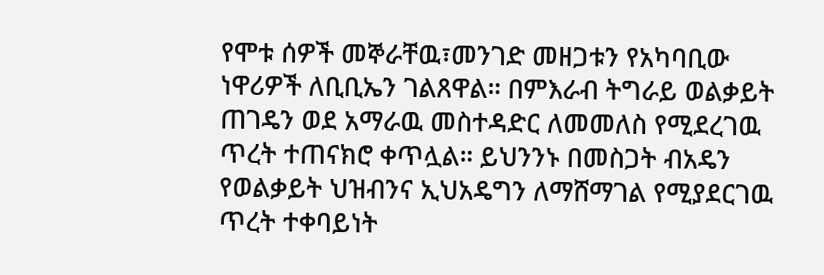የሞቱ ሰዎች መኞራቸዉ፣መንገድ መዘጋቱን የአካባቢው ነዋሪዎች ለቢቢኤን ገልጸዋል። በምእራብ ትግራይ ወልቃይት ጠገዴን ወደ አማራዉ መስተዳድር ለመመለስ የሚደረገዉ ጥረት ተጠናክሮ ቀጥሏል። ይህንንኑ በመስጋት ብአዴን የወልቃይት ህዝብንና ኢህአዴግን ለማሸማገል የሚያደርገዉ ጥረት ተቀባይነት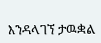እንዳላገኘ ታዉቋል